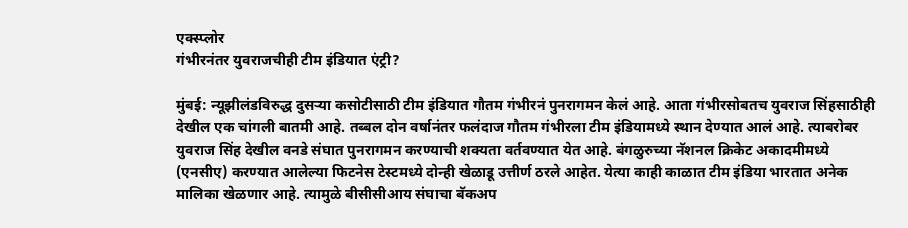एक्स्प्लोर
गंभीरनंतर युवराजचीही टीम इंडियात एंट्री?

मुंबई: न्यूझीलंडविरुद्ध दुसऱ्या कसोटीसाठी टीम इंडियात गौतम गंभीरनं पुनरागमन केलं आहे. आता गंभीरसोबतच युवराज सिंहसाठीही देखील एक चांगली बातमी आहे. तब्बल दोन वर्षानंतर फलंदाज गौतम गंभीरला टीम इंडियामध्ये स्थान देण्यात आलं आहे. त्याबरोबर युवराज सिंह देखील वनडे संघात पुनरागमन करण्याची शक्यता वर्तवण्यात येत आहे. बंगळुरुच्या नॅशनल क्रिकेट अकादमीमध्ये (एनसीए) करण्यात आलेल्या फिटनेस टेस्टमध्ये दोन्ही खेळाडू उत्तीर्ण ठरले आहेत. येत्या काही काळात टीम इंडिया भारतात अनेक मालिका खेळणार आहे. त्यामुळे बीसीसीआय संघाचा बॅकअप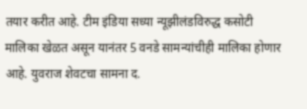तयार करीत आहे. टीम इंडिया सध्या न्यूझीलंडविरुद्ध कसोटी मालिका खेळत असून यानंतर 5 वनडे सामन्यांचीही मालिका होणार आहे. युवराज शेवटचा सामना द.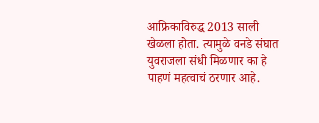आफ्रिकाविरुद्ध 2013 साली खेळला होता. त्यामुळे वनडे संघात युवराजला संधी मिळणार का हे पाहणं महत्वाचं ठरणार आहे.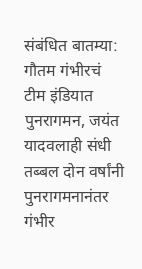संबंधित बातम्या: गौतम गंभीरचं टीम इंडियात पुनरागमन, जयंत यादवलाही संधी तब्बल दोन वर्षांनी पुनरागमनानंतर गंभीर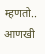म्हणतो..
आणखी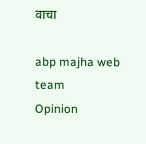वाचा

abp majha web team
Opinion